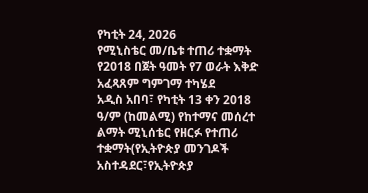የካቲት 24, 2026
የሚኒስቴር መ/ቤቱ ተጠሪ ተቋማት የ2018 በጀት ዓመት የ7 ወራት እቅድ አፈጻጸም ግምገማ ተካሄደ
አዲስ አበባ፣ የካቲት 13 ቀን 2018 ዓ/ም (ከመልሚ) የከተማና መሰረተ ልማት ሚኒሰቴር የዘርፉ የተጠሪ ተቋማት(የኢትዮጵያ መንገዶች አስተዳደር፣የኢትዮጵያ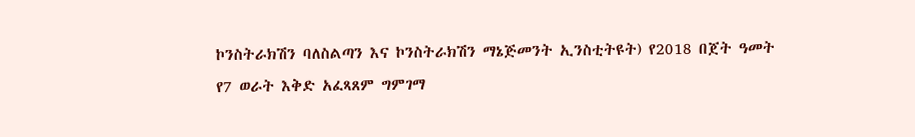ኮንስትራክሽን ባለስልጣን እና ኮንስትራክሽን ማኔጅመንት ኢንስቲትዩት) የ2018 በጀት ዓመት የ7 ወራት እቅድ አፈጻጸም ግምገማ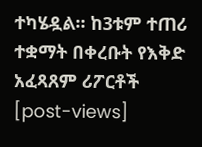ተካሄዷል። ከ3ቱም ተጠሪ ተቋማት በቀረቡት የእቅድ አፈጻጸም ሪፖርቶች
[post-views]